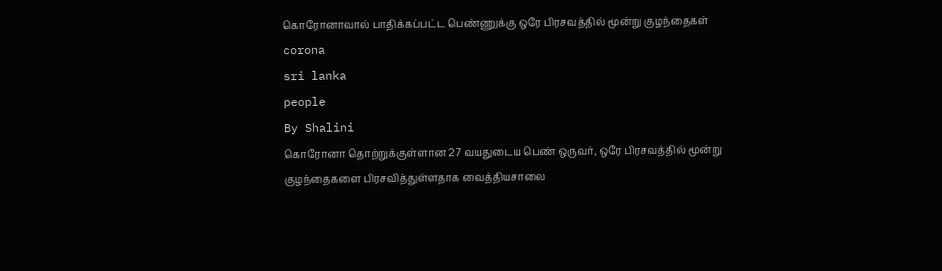கொரோனாவால் பாதிக்கப்பட்ட பெண்ணுக்கு ஒரே பிரசவத்தில் மூன்று குழந்தைகள்
corona
sri lanka
people
By Shalini
கொரோனா தொற்றுக்குள்ளான 27 வயதுடைய பெண் ஒருவர், ஒரே பிரசவத்தில் மூன்று குழந்தைகளை பிரசவித்துள்ளதாக வைத்தியசாலை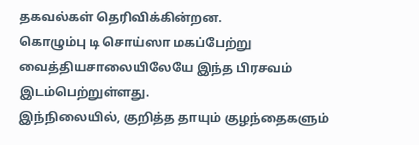தகவல்கள் தெரிவிக்கின்றன.
கொழும்பு டி சொய்ஸா மகப்பேற்று வைத்தியசாலையிலேயே இந்த பிரசவம் இடம்பெற்றுள்ளது.
இந்நிலையில், குறித்த தாயும் குழந்தைகளும்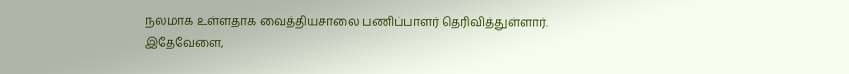நலமாக உள்ளதாக வைத்தியசாலை பணிப்பாளர் தெரிவித்துள்ளார்.
இதேவேளை,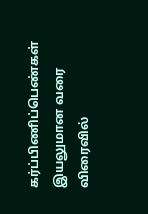கர்ப்பிணிப்பெண்கள் இயலுமான வரை விரைவில்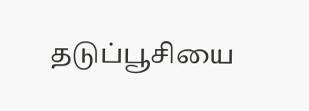தடுப்பூசியை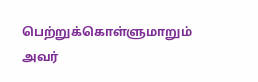பெற்றுக்கொள்ளுமாறும் அவர்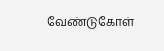வேண்டுகோள்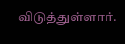விடுத்துள்ளார்.